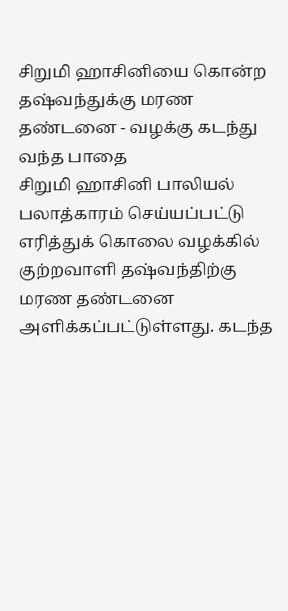சிறுமி ஹாசினியை கொன்ற தஷ்வந்துக்கு மரண தண்டனை - வழக்கு கடந்து வந்த பாதை
சிறுமி ஹாசினி பாலியல் பலாத்காரம் செய்யப்பட்டு எரித்துக் கொலை வழக்கில் குற்றவாளி தஷ்வந்திற்கு மரண தண்டனை அளிக்கப்பட்டுள்ளது. கடந்த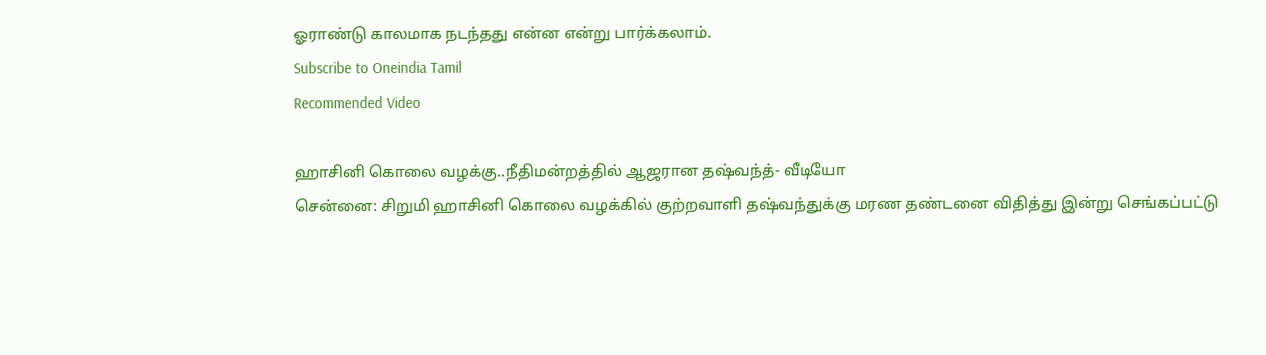ஓராண்டு காலமாக நடந்தது என்ன என்று பார்க்கலாம்.
Subscribe to Oneindia Tamil
Recommended Video

ஹாசினி கொலை வழக்கு..நீதிமன்றத்தில் ஆஜரான தஷ்வந்த்- வீடியோ
சென்னை: சிறுமி ஹாசினி கொலை வழக்கில் குற்றவாளி தஷ்வந்துக்கு மரண தண்டனை விதித்து இன்று செங்கப்பட்டு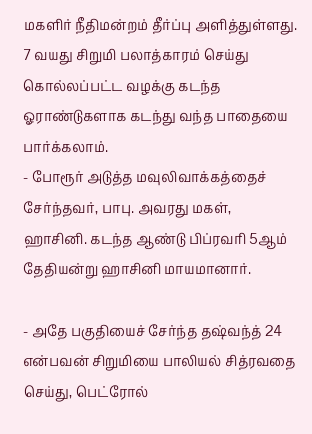மகளிர் நீதிமன்றம் தீர்ப்பு அளித்துள்ளது. 7 வயது சிறுமி பலாத்காரம் செய்து கொல்லப்பட்ட வழக்கு கடந்த ஓராண்டுகளாக கடந்து வந்த பாதையை பார்க்கலாம்.
- போரூர் அடுத்த மவுலிவாக்கத்தைச் சேர்ந்தவர், பாபு. அவரது மகள், ஹாசினி. கடந்த ஆண்டு பிப்ரவரி 5ஆம் தேதியன்று ஹாசினி மாயமானார்.

- அதே பகுதியைச் சேர்ந்த தஷ்வந்த் 24 என்பவன் சிறுமியை பாலியல் சித்ரவதை செய்து, பெட்ரோல்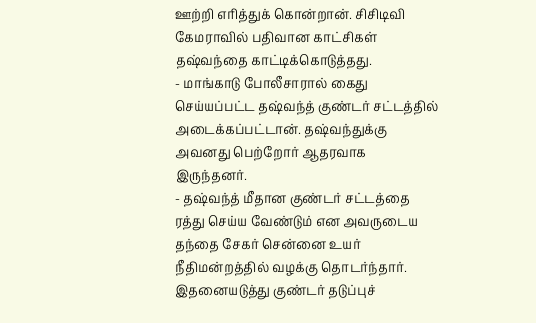ஊற்றி எரித்துக் கொன்றான். சிசிடிவி கேமராவில் பதிவான காட்சிகள் தஷ்வந்தை காட்டிக்கொடுத்தது.
- மாங்காடு போலீசாரால் கைது செய்யப்பட்ட தஷ்வந்த் குண்டர் சட்டத்தில் அடைக்கப்பட்டான். தஷ்வந்துக்கு அவனது பெற்றோர் ஆதரவாக இருந்தனர்.
- தஷ்வந்த் மீதான குண்டர் சட்டத்தை ரத்து செய்ய வேண்டும் என அவருடைய தந்தை சேகர் சென்னை உயர் நீதிமன்றத்தில் வழக்கு தொடர்ந்தார். இதனையடுத்து குண்டர் தடுப்புச்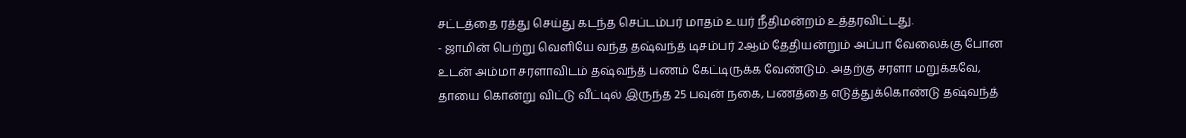சட்டத்தை ரத்து செய்து கடந்த செப்டம்பர் மாதம் உயர் நீதிமன்றம் உத்தரவிட்டது.
- ஜாமின் பெற்று வெளியே வந்த தஷ்வந்த் டிசம்பர் 2ஆம் தேதியன்றும் அப்பா வேலைக்கு போன உடன் அம்மா சரளாவிடம் தஷ்வந்த் பணம் கேட்டிருக்க வேண்டும். அதற்கு சரளா மறுக்கவே, தாயை கொன்று விட்டு வீட்டில் இருந்த 25 பவுன் நகை, பணத்தை எடுத்துக்கொண்டு தஷ்வந்த்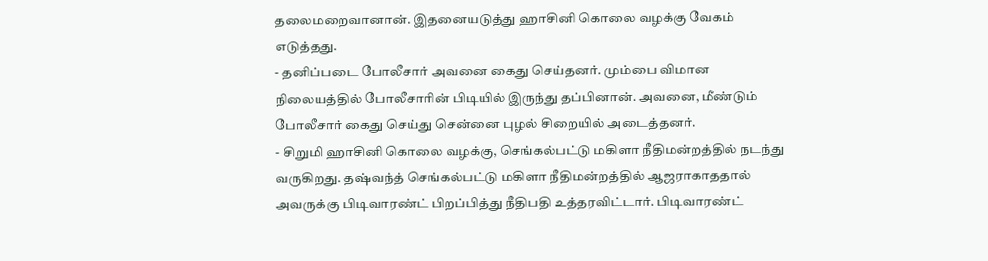தலைமறைவானான். இதனையடுத்து ஹாசினி கொலை வழக்கு வேகம் எடுத்தது.
- தனிப்படை போலீசார் அவனை கைது செய்தனர். மும்பை விமான நிலையத்தில் போலீசாரின் பிடியில் இருந்து தப்பினான். அவனை, மீண்டும் போலீசார் கைது செய்து சென்னை புழல் சிறையில் அடைத்தனர்.
- சிறுமி ஹாசினி கொலை வழக்கு, செங்கல்பட்டு மகிளா நீதிமன்றத்தில் நடந்து வருகிறது. தஷ்வந்த் செங்கல்பட்டு மகிளா நீதிமன்றத்தில் ஆஜராகாததால் அவருக்கு பிடிவாரண்ட் பிறப்பித்து நீதிபதி உத்தரவிட்டார். பிடிவாரண்ட்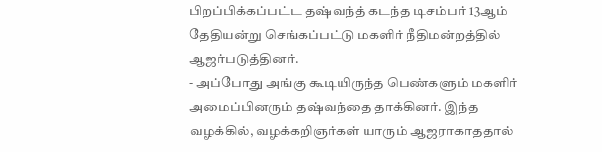பிறப்பிக்கப்பட்ட தஷ்வந்த் கடந்த டிசம்பர் 13ஆம் தேதியன்று செங்கப்பட்டு மகளிர் நீதிமன்றத்தில் ஆஜர்படுத்தினர்.
- அப்போது அங்கு கூடியிருந்த பெண்களும் மகளிர் அமைப்பினரும் தஷ்வந்தை தாக்கினர். இந்த வழக்கில், வழக்கறிஞர்கள் யாரும் ஆஜராகாததால்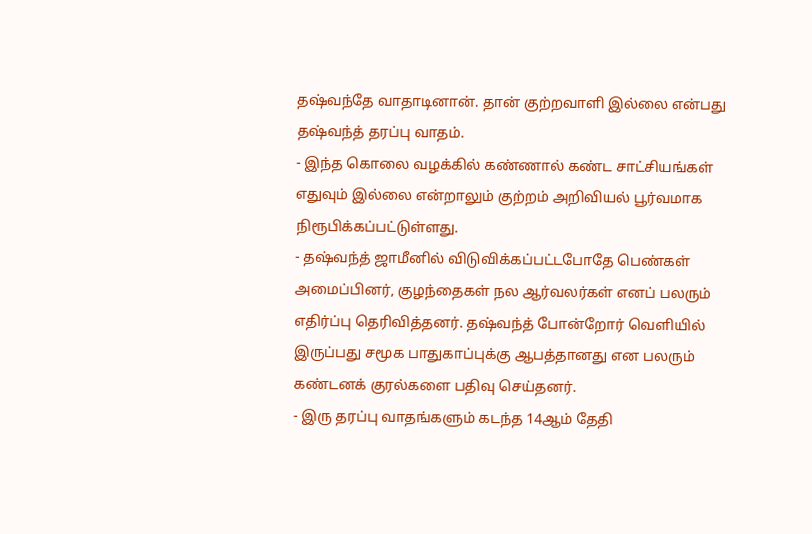தஷ்வந்தே வாதாடினான். தான் குற்றவாளி இல்லை என்பது தஷ்வந்த் தரப்பு வாதம்.
- இந்த கொலை வழக்கில் கண்ணால் கண்ட சாட்சியங்கள் எதுவும் இல்லை என்றாலும் குற்றம் அறிவியல் பூர்வமாக நிரூபிக்கப்பட்டுள்ளது.
- தஷ்வந்த் ஜாமீனில் விடுவிக்கப்பட்டபோதே பெண்கள் அமைப்பினர், குழந்தைகள் நல ஆர்வலர்கள் எனப் பலரும் எதிர்ப்பு தெரிவித்தனர். தஷ்வந்த் போன்றோர் வெளியில் இருப்பது சமூக பாதுகாப்புக்கு ஆபத்தானது என பலரும் கண்டனக் குரல்களை பதிவு செய்தனர்.
- இரு தரப்பு வாதங்களும் கடந்த 14ஆம் தேதி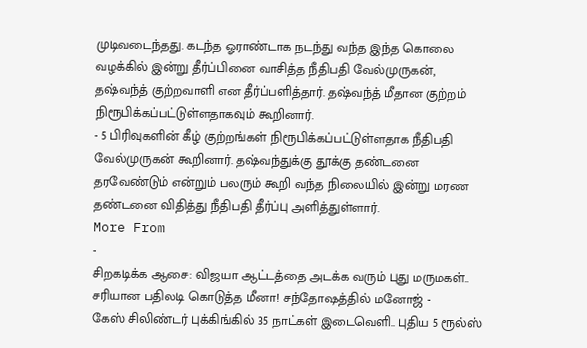முடிவடைந்தது. கடந்த ஓராண்டாக நடந்து வந்த இந்த கொலை வழக்கில் இன்று தீர்ப்பினை வாசித்த நீதிபதி வேல்முருகன், தஷ்வந்த் குற்றவாளி என தீர்ப்பளித்தார். தஷ்வந்த் மீதான குற்றம் நிரூபிக்கப்பட்டுள்ளதாகவும் கூறினார்.
- 5 பிரிவுகளின் கீழ் குற்றங்கள் நிரூபிக்கப்பட்டுள்ளதாக நீதிபதி வேல்முருகன் கூறினார். தஷ்வந்துக்கு தூக்கு தண்டனை தரவேண்டும் என்றும் பலரும் கூறி வந்த நிலையில் இன்று மரண தண்டனை விதித்து நீதிபதி தீர்ப்பு அளித்துள்ளார்.
More From
-
சிறகடிக்க ஆசை: விஜயா ஆட்டத்தை அடக்க வரும் புது மருமகள்.. சரியான பதிலடி கொடுத்த மீனா! சந்தோஷத்தில் மனோஜ் -
கேஸ் சிலிண்டர் புக்கிங்கில் 35 நாட்கள் இடைவெளி.. புதிய 5 ரூல்ஸ்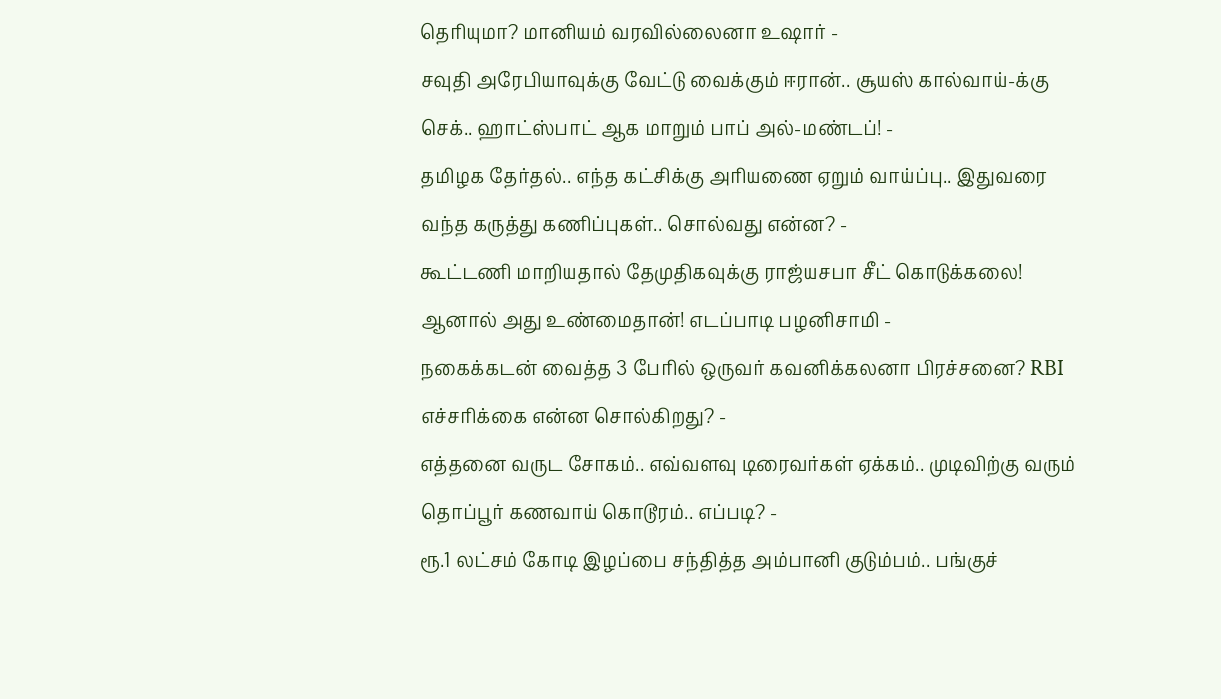தெரியுமா? மானியம் வரவில்லைனா உஷார் -
சவுதி அரேபியாவுக்கு வேட்டு வைக்கும் ஈரான்.. சூயஸ் கால்வாய்-க்கு செக்.. ஹாட்ஸ்பாட் ஆக மாறும் பாப் அல்-மண்டப்! -
தமிழக தேர்தல்.. எந்த கட்சிக்கு அரியணை ஏறும் வாய்ப்பு.. இதுவரை வந்த கருத்து கணிப்புகள்.. சொல்வது என்ன? -
கூட்டணி மாறியதால் தேமுதிகவுக்கு ராஜ்யசபா சீட் கொடுக்கலை! ஆனால் அது உண்மைதான்! எடப்பாடி பழனிசாமி -
நகைக்கடன் வைத்த 3 பேரில் ஒருவர் கவனிக்கலனா பிரச்சனை? RBI எச்சரிக்கை என்ன சொல்கிறது? -
எத்தனை வருட சோகம்.. எவ்வளவு டிரைவர்கள் ஏக்கம்.. முடிவிற்கு வரும் தொப்பூர் கணவாய் கொடூரம்.. எப்படி? -
ரூ.1 லட்சம் கோடி இழப்பை சந்தித்த அம்பானி குடும்பம்.. பங்குச்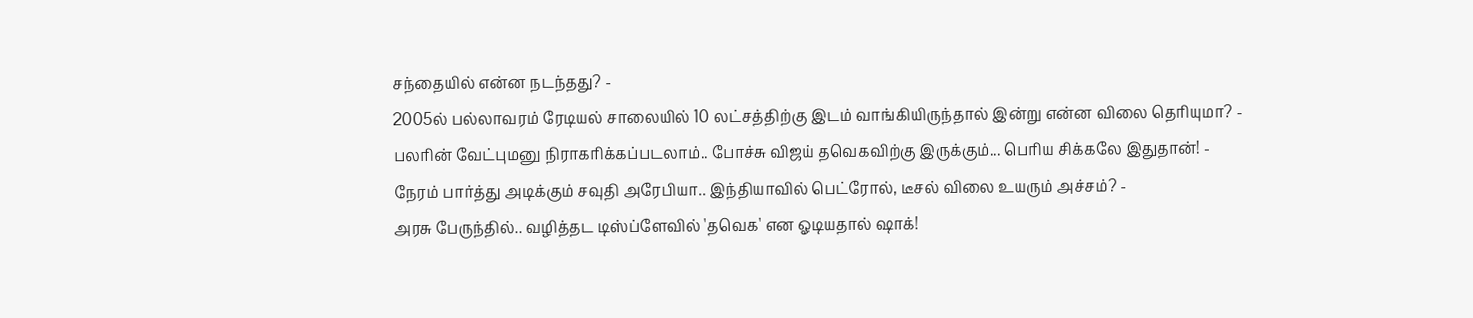சந்தையில் என்ன நடந்தது? -
2005ல் பல்லாவரம் ரேடியல் சாலையில் 10 லட்சத்திற்கு இடம் வாங்கியிருந்தால் இன்று என்ன விலை தெரியுமா? -
பலரின் வேட்புமனு நிராகரிக்கப்படலாம்.. போச்சு விஜய் தவெகவிற்கு இருக்கும்... பெரிய சிக்கலே இதுதான்! -
நேரம் பார்த்து அடிக்கும் சவுதி அரேபியா.. இந்தியாவில் பெட்ரோல், டீசல் விலை உயரும் அச்சம்? -
அரசு பேருந்தில்.. வழித்தட டிஸ்ப்ளேவில் 'தவெக' என ஓடியதால் ஷாக்!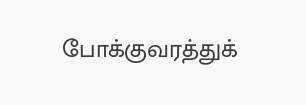போக்குவரத்துக்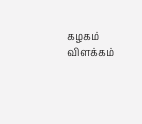கழகம் விளக்கம்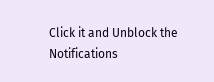Click it and Unblock the Notifications